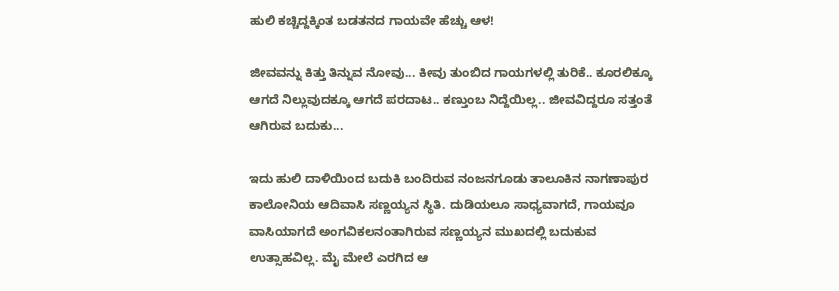ಹುಲಿ ಕಚ್ಚಿದ್ದಕ್ಕಿಂತ ಬಡತನದ ಗಾಯವೇ ಹೆಚ್ಚು ಆಳ!

ಜೀವವನ್ನು ಕಿತ್ತು ತಿನ್ನುವ ನೋವು... ಕೀವು ತುಂಬಿದ ಗಾಯಗಳಲ್ಲಿ ತುರಿಕೆ.. ಕೂರಲಿಕ್ಕೂ ಆಗದೆ ನಿಲ್ಲುವುದಕ್ಕೂ ಆಗದೆ ಪರದಾಟ.. ಕಣ್ತುಂಬ ನಿದ್ದೆಯಿಲ್ಲ.. ಜೀವವಿದ್ದರೂ ಸತ್ತಂತೆ ಆಗಿರುವ ಬದುಕು...

ಇದು ಹುಲಿ ದಾಳಿಯಿಂದ ಬದುಕಿ ಬಂದಿರುವ ನಂಜನಗೂಡು ತಾಲೂಕಿನ ನಾಗಣಾಪುರ ಕಾಲೋನಿಯ ಆದಿವಾಸಿ ಸಣ್ಣಯ್ಯನ ಸ್ಥಿತಿ. ದುಡಿಯಲೂ ಸಾಧ್ಯವಾಗದೆ, ಗಾಯವೂ ವಾಸಿಯಾಗದೆ ಅಂಗವಿಕಲನಂತಾಗಿರುವ ಸಣ್ಣಯ್ಯನ ಮುಖದಲ್ಲಿ ಬದುಕುವ ಉತ್ಸಾಹವಿಲ್ಲ. ಮೈ ಮೇಲೆ ಎರಗಿದ ಆ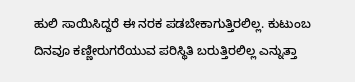ಹುಲಿ ಸಾಯಿಸಿದ್ದರೆ ಈ ನರಕ ಪಡಬೇಕಾಗುತ್ತಿರಲಿಲ್ಲ. ಕುಟುಂಬ ದಿನವೂ ಕಣ್ಣೀರುಗರೆಯುವ ಪರಿಸ್ಥಿತಿ ಬರುತ್ತಿರಲಿಲ್ಲ ಎನ್ನುತ್ತಾ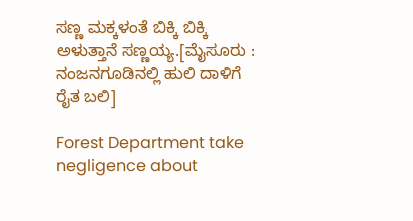ಸಣ್ಣ ಮಕ್ಕಳಂತೆ ಬಿಕ್ಕಿ ಬಿಕ್ಕಿ ಅಳುತ್ತಾನೆ ಸಣ್ಣಯ್ಯ.[ಮೈಸೂರು : ನಂಜನಗೂಡಿನಲ್ಲಿ ಹುಲಿ ದಾಳಿಗೆ ರೈತ ಬಲಿ]

Forest Department take negligence about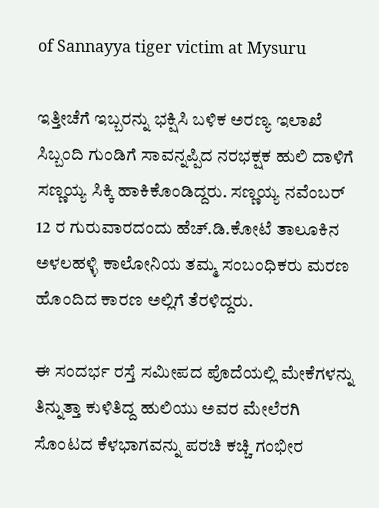of Sannayya tiger victim at Mysuru

ಇತ್ತೀಚೆಗೆ ಇಬ್ಬರನ್ನು ಭಕ್ಷಿಸಿ ಬಳಿಕ ಅರಣ್ಯ ಇಲಾಖೆ ಸಿಬ್ಬಂದಿ ಗುಂಡಿಗೆ ಸಾವನ್ನಪ್ಪಿದ ನರಭಕ್ಷಕ ಹುಲಿ ದಾಳಿಗೆ ಸಣ್ಣಯ್ಯ ಸಿಕ್ಕಿ ಹಾಕಿಕೊಂಡಿದ್ದರು. ಸಣ್ಣಯ್ಯ ನವೆಂಬರ್ 12 ರ ಗುರುವಾರದಂದು ಹೆಚ್.ಡಿ.ಕೋಟೆ ತಾಲೂಕಿನ ಅಳಲಹಳ್ಳಿ ಕಾಲೋನಿಯ ತಮ್ಮ ಸಂಬಂಧಿಕರು ಮರಣ ಹೊಂದಿದ ಕಾರಣ ಅಲ್ಲಿಗೆ ತೆರಳಿದ್ದರು.

ಈ ಸಂದರ್ಭ ರಸ್ತೆ ಸಮೀಪದ ಪೊದೆಯಲ್ಲಿ ಮೇಕೆಗಳನ್ನು ತಿನ್ನುತ್ತಾ ಕುಳಿತಿದ್ದ ಹುಲಿಯು ಅವರ ಮೇಲೆರಗಿ ಸೊಂಟದ ಕೆಳಭಾಗವನ್ನು ಪರಚಿ ಕಚ್ಚಿ ಗಂಭೀರ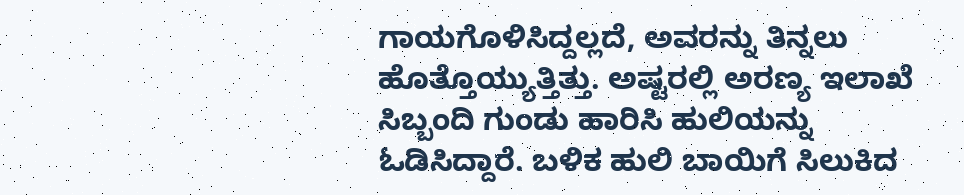ಗಾಯಗೊಳಿಸಿದ್ದಲ್ಲದೆ, ಅವರನ್ನು ತಿನ್ನಲು ಹೊತ್ತೊಯ್ಯುತ್ತಿತ್ತು. ಅಷ್ಟರಲ್ಲಿ ಅರಣ್ಯ ಇಲಾಖೆ ಸಿಬ್ಬಂದಿ ಗುಂಡು ಹಾರಿಸಿ ಹುಲಿಯನ್ನು ಓಡಿಸಿದ್ದಾರೆ. ಬಳಿಕ ಹುಲಿ ಬಾಯಿಗೆ ಸಿಲುಕಿದ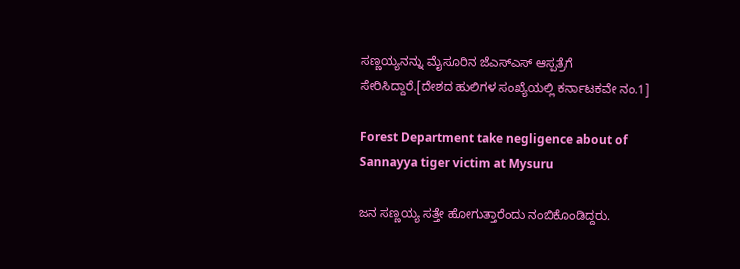ಸಣ್ಣಯ್ಯನನ್ನು ಮೈಸೂರಿನ ಜೆಎಸ್ಎಸ್ ಆಸ್ಪತ್ರೆಗೆ ಸೇರಿಸಿದ್ದಾರೆ.[ದೇಶದ ಹುಲಿಗಳ ಸಂಖ್ಯೆಯಲ್ಲಿ ಕರ್ನಾಟಕವೇ ನಂ.1]

Forest Department take negligence about of Sannayya tiger victim at Mysuru

ಜನ ಸಣ್ಣಯ್ಯ ಸತ್ತೇ ಹೋಗುತ್ತಾರೆಂದು ನಂಬಿಕೊಂಡಿದ್ದರು.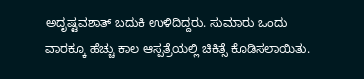ಅದೃಷ್ಟವಶಾತ್ ಬದುಕಿ ಉಳಿದಿದ್ದರು. ಸುಮಾರು ಒಂದು ವಾರಕ್ಕೂ ಹೆಚ್ಚು ಕಾಲ ಆಸ್ಪತ್ರೆಯಲ್ಲಿ ಚಿಕಿತ್ಸೆ ಕೊಡಿಸಲಾಯಿತು.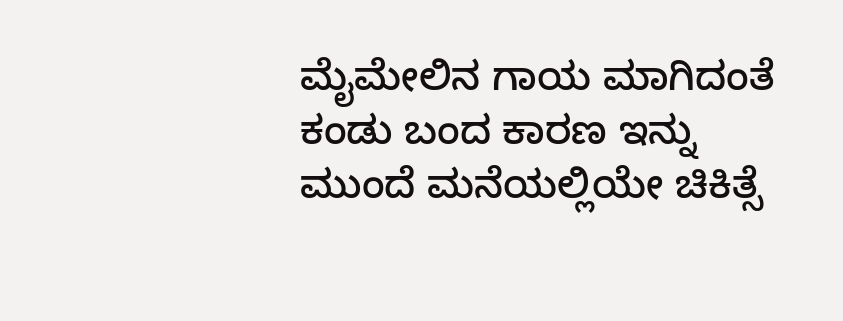ಮೈಮೇಲಿನ ಗಾಯ ಮಾಗಿದಂತೆ ಕಂಡು ಬಂದ ಕಾರಣ ಇನ್ನು ಮುಂದೆ ಮನೆಯಲ್ಲಿಯೇ ಚಿಕಿತ್ಸೆ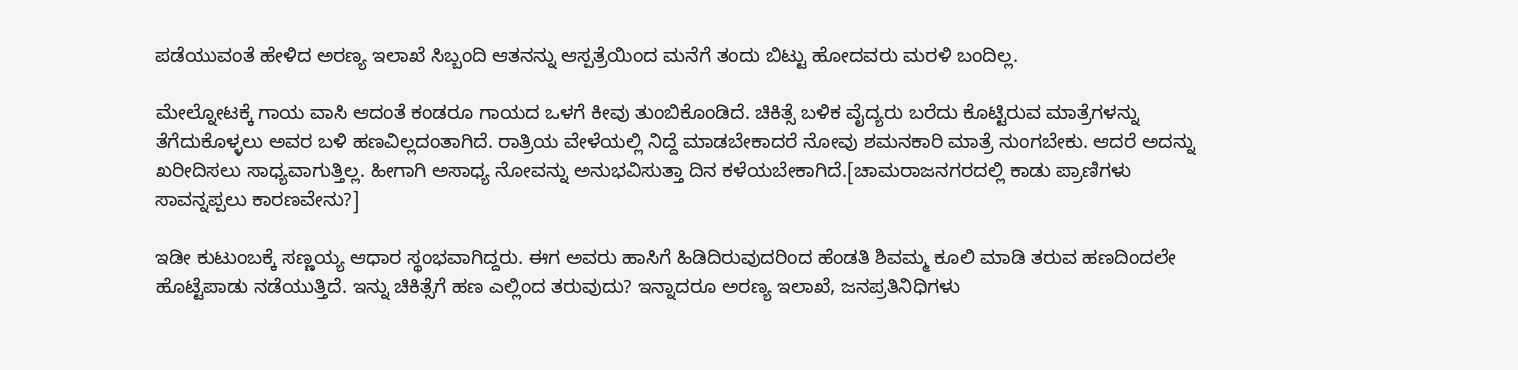ಪಡೆಯುವಂತೆ ಹೇಳಿದ ಅರಣ್ಯ ಇಲಾಖೆ ಸಿಬ್ಬಂದಿ ಆತನನ್ನು ಆಸ್ಪತ್ರೆಯಿಂದ ಮನೆಗೆ ತಂದು ಬಿಟ್ಟು ಹೋದವರು ಮರಳಿ ಬಂದಿಲ್ಲ.

ಮೇಲ್ನೋಟಕ್ಕೆ ಗಾಯ ವಾಸಿ ಆದಂತೆ ಕಂಡರೂ ಗಾಯದ ಒಳಗೆ ಕೀವು ತುಂಬಿಕೊಂಡಿದೆ. ಚಿಕಿತ್ಸೆ ಬಳಿಕ ವೈದ್ಯರು ಬರೆದು ಕೊಟ್ಟಿರುವ ಮಾತ್ರೆಗಳನ್ನು ತೆಗೆದುಕೊಳ್ಳಲು ಅವರ ಬಳಿ ಹಣವಿಲ್ಲದಂತಾಗಿದೆ. ರಾತ್ರಿಯ ವೇಳೆಯಲ್ಲಿ ನಿದ್ದೆ ಮಾಡಬೇಕಾದರೆ ನೋವು ಶಮನಕಾರಿ ಮಾತ್ರೆ ನುಂಗಬೇಕು. ಆದರೆ ಅದನ್ನು ಖರೀದಿಸಲು ಸಾಧ್ಯವಾಗುತ್ತಿಲ್ಲ. ಹೀಗಾಗಿ ಅಸಾಧ್ಯ ನೋವನ್ನು ಅನುಭವಿಸುತ್ತಾ ದಿನ ಕಳೆಯಬೇಕಾಗಿದೆ.[ಚಾಮರಾಜನಗರದಲ್ಲಿ ಕಾಡು ಪ್ರಾಣಿಗಳು ಸಾವನ್ನಪ್ಪಲು ಕಾರಣವೇನು?]

ಇಡೀ ಕುಟುಂಬಕ್ಕೆ ಸಣ್ಣಯ್ಯ ಆಧಾರ ಸ್ಥಂಭವಾಗಿದ್ದರು. ಈಗ ಅವರು ಹಾಸಿಗೆ ಹಿಡಿದಿರುವುದರಿಂದ ಹೆಂಡತಿ ಶಿವಮ್ಮ ಕೂಲಿ ಮಾಡಿ ತರುವ ಹಣದಿಂದಲೇ ಹೊಟ್ಟೆಪಾಡು ನಡೆಯುತ್ತಿದೆ. ಇನ್ನು ಚಿಕಿತ್ಸೆಗೆ ಹಣ ಎಲ್ಲಿಂದ ತರುವುದು? ಇನ್ನಾದರೂ ಅರಣ್ಯ ಇಲಾಖೆ, ಜನಪ್ರತಿನಿಧಿಗಳು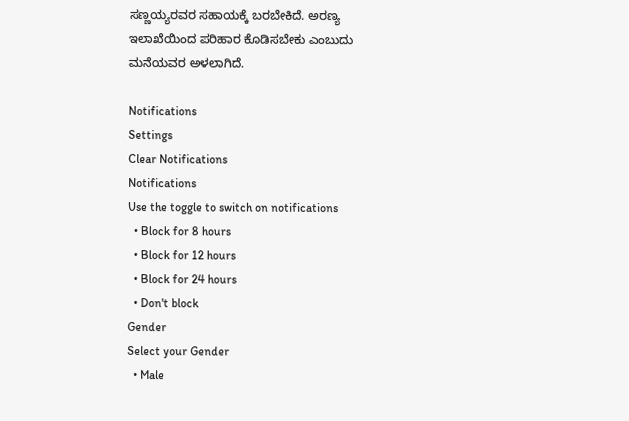ಸಣ್ಣಯ್ಯರವರ ಸಹಾಯಕ್ಕೆ ಬರಬೇಕಿದೆ. ಅರಣ್ಯ ಇಲಾಖೆಯಿಂದ ಪರಿಹಾರ ಕೊಡಿಸಬೇಕು ಎಂಬುದು ಮನೆಯವರ ಅಳಲಾಗಿದೆ.

Notifications
Settings
Clear Notifications
Notifications
Use the toggle to switch on notifications
  • Block for 8 hours
  • Block for 12 hours
  • Block for 24 hours
  • Don't block
Gender
Select your Gender
  • Male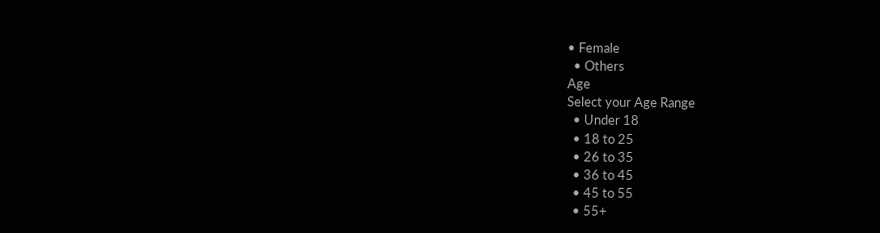• Female
  • Others
Age
Select your Age Range
  • Under 18
  • 18 to 25
  • 26 to 35
  • 36 to 45
  • 45 to 55
  • 55+